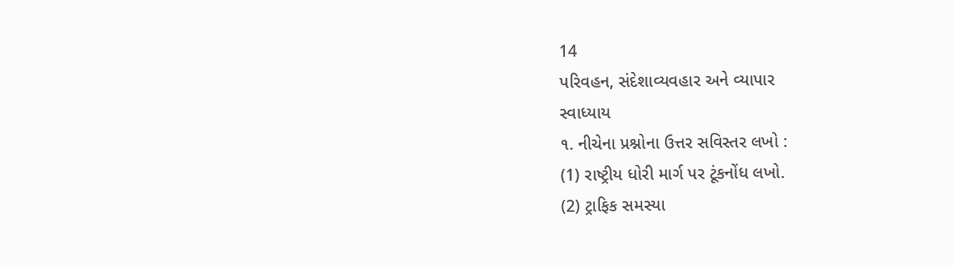14
પરિવહન, સંદેશાવ્યવહાર અને વ્યાપાર
સ્વાધ્યાય
૧. નીચેના પ્રશ્નોના ઉત્તર સવિસ્તર લખો :
(1) રાષ્ટ્રીય ધોરી માર્ગ પર ટૂંકનોંધ લખો.
(2) ટ્રાફિક સમસ્યા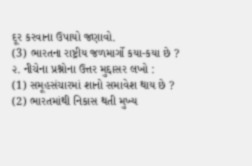દૂર કરવાના ઉપાયો જણાવો.
(3) ભારતના રાષ્ટ્રીય જળમાર્ગો કયા-કયા છે ?
૨. નીચેના પ્રશ્નોના ઉત્તર મુદ્દાસર લખો :
(1) સમૂહસંચારમાં શાનો સમાવેશ થાય છે ?
(2) ભારતમાંથી નિકાસ થતી મુખ્ય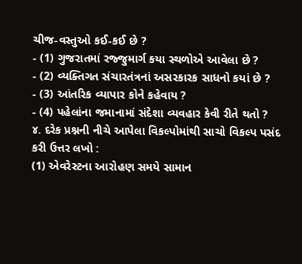ચીજ-વસ્તુઓ કઈ-કઈ છે ?
- (1) ગુજરાતમાં રજ્જુમાર્ગ કયા સ્થળોએ આવેલા છે ?
- (2) વ્યક્તિગત સંચારતંત્રનાં અસરકારક સાધનો કયાં છે ?
- (3) આંતરિક વ્યાપાર કોને કહેવાય ?
- (4) પહેલાંના જમાનામાં સંદેશા વ્યવહાર કેવી રીતે થતો ?
૪. દરેક પ્રશ્નની નીચે આપેલા વિકલ્પોમાંથી સાચો વિકલ્પ પસંદ કરી ઉત્તર લખો :
(1) એવરેસ્ટના આરોહણ સમયે સામાન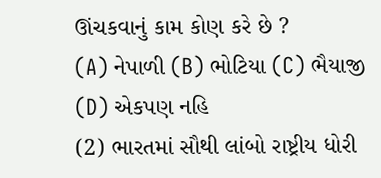ઊંચકવાનું કામ કોણ કરે છે ?
(A) નેપાળી (B) ભોટિયા (C) ભૈયાજી (D) એકપણ નહિ
(2) ભારતમાં સૌથી લાંબો રાષ્ટ્રીય ધોરી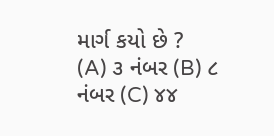માર્ગ કયો છે ?
(A) ૩ નંબર (B) ૮ નંબર (C) ૪૪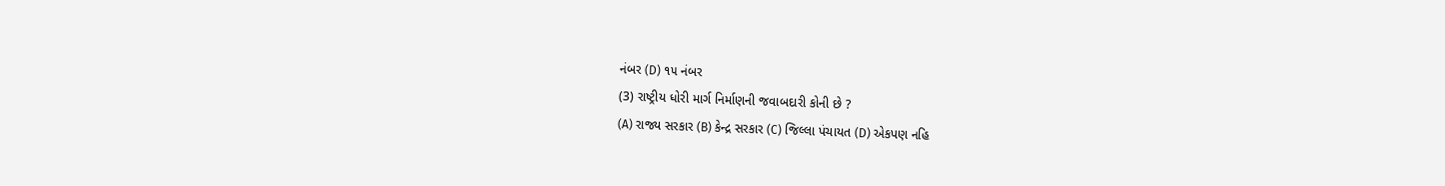નંબર (D) ૧૫ નંબર
(3) રાષ્ટ્રીય ધોરી માર્ગ નિર્માણની જવાબદારી કોની છે ?
(A) રાજ્ય સરકાર (B) કેન્દ્ર સરકાર (C) જિલ્લા પંચાયત (D) એકપણ નહિ